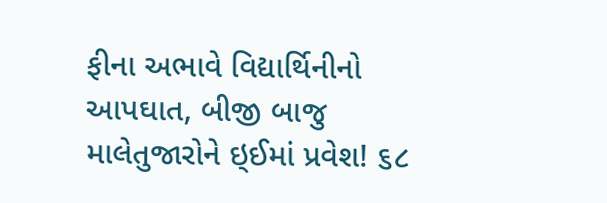ફીના અભાવે વિદ્યાર્થિનીનો આપઘાત, બીજી બાજુ માલેતુજારોને ઇ્ઈમાં પ્રવેશ! ૬૮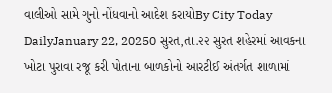વાલીઓ સામે ગુનો નોંધવાનો આદેશ કરાયોBy City Today DailyJanuary 22, 20250 સુરત,તા.૨૨ સુરત શહેરમાં આવકના ખોટા પુરાવા રજૂ કરી પોતાના બાળકોનો આરટીઈ અંતર્ગત શાળામાં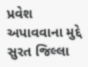પ્રવેશ અપાવવાના મુદ્દે સુરત જિલ્લા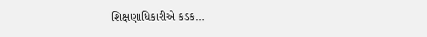શિક્ષણાધિકારીએ કડક…